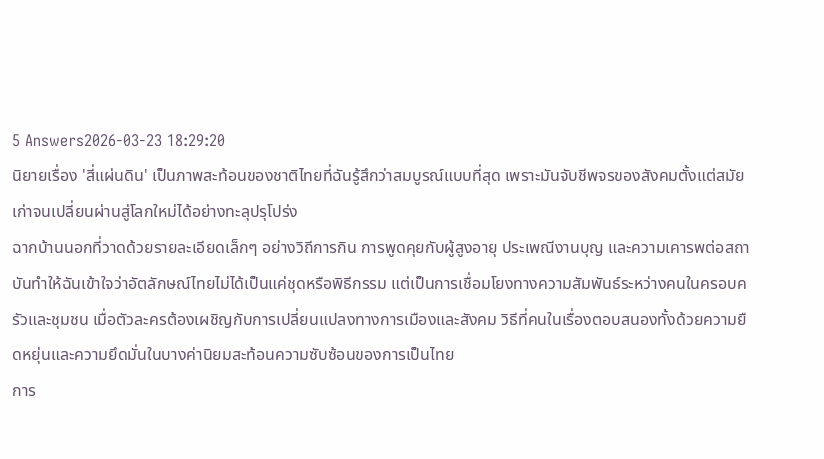5 Answers2026-03-23 18:29:20
นิยายเรื่อง 'สี่แผ่นดิน' เป็นภาพสะท้อนของชาติไทยที่ฉันรู้สึกว่าสมบูรณ์แบบที่สุด เพราะมันจับชีพจรของสังคมตั้งแต่สมัยเก่าจนเปลี่ยนผ่านสู่โลกใหม่ได้อย่างทะลุปรุโปร่ง
ฉากบ้านนอกที่วาดด้วยรายละเอียดเล็กๆ อย่างวิถีการกิน การพูดคุยกับผู้สูงอายุ ประเพณีงานบุญ และความเคารพต่อสถาบันทำให้ฉันเข้าใจว่าอัตลักษณ์ไทยไม่ได้เป็นแค่ชุดหรือพิธีกรรม แต่เป็นการเชื่อมโยงทางความสัมพันธ์ระหว่างคนในครอบครัวและชุมชน เมื่อตัวละครต้องเผชิญกับการเปลี่ยนแปลงทางการเมืองและสังคม วิธีที่คนในเรื่องตอบสนองทั้งด้วยความยืดหยุ่นและความยึดมั่นในบางค่านิยมสะท้อนความซับซ้อนของการเป็นไทย
การ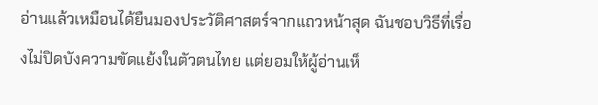อ่านแล้วเหมือนได้ยืนมองประวัติศาสตร์จากแถวหน้าสุด ฉันชอบวิธีที่เรื่องไม่ปิดบังความขัดแย้งในตัวตนไทย แต่ยอมให้ผู้อ่านเห็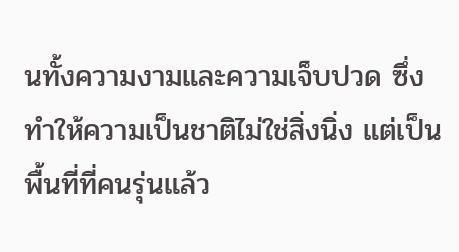นทั้งความงามและความเจ็บปวด ซึ่งทำให้ความเป็นชาติไม่ใช่สิ่งนิ่ง แต่เป็นพื้นที่ที่คนรุ่นแล้ว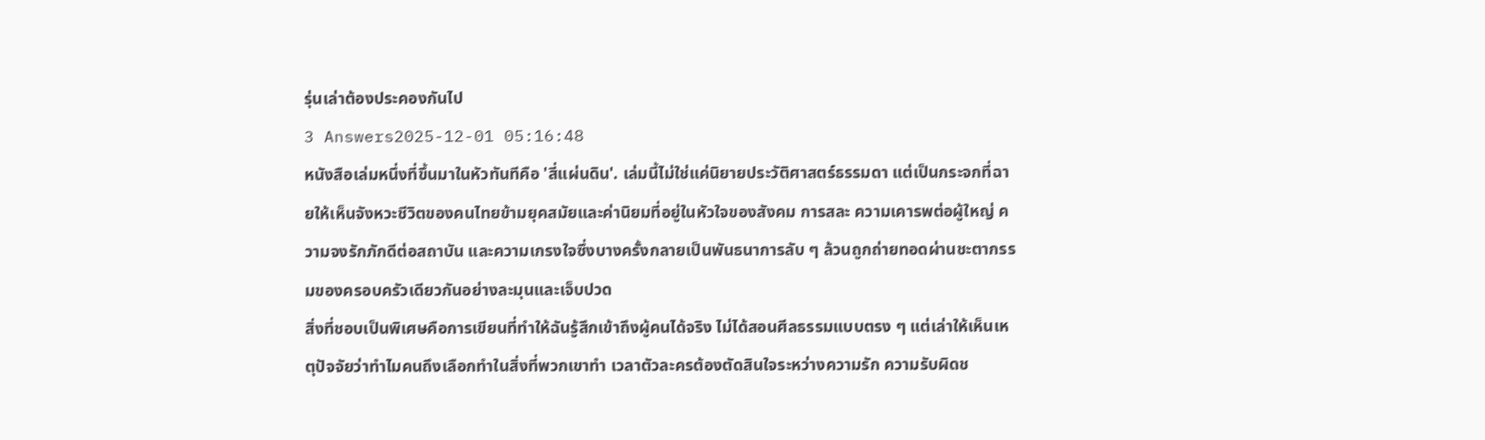รุ่นเล่าต้องประคองกันไป
3 Answers2025-12-01 05:16:48
หนังสือเล่มหนึ่งที่ขึ้นมาในหัวทันทีคือ 'สี่แผ่นดิน'. เล่มนี้ไม่ใช่แค่นิยายประวัติศาสตร์ธรรมดา แต่เป็นกระจกที่ฉายให้เห็นจังหวะชีวิตของคนไทยข้ามยุคสมัยและค่านิยมที่อยู่ในหัวใจของสังคม การสละ ความเคารพต่อผู้ใหญ่ ความจงรักภักดีต่อสถาบัน และความเกรงใจซึ่งบางครั้งกลายเป็นพันธนาการลับ ๆ ล้วนถูกถ่ายทอดผ่านชะตากรรมของครอบครัวเดียวกันอย่างละมุนและเจ็บปวด
สิ่งที่ชอบเป็นพิเศษคือการเขียนที่ทำให้ฉันรู้สึกเข้าถึงผู้คนได้จริง ไม่ได้สอนศีลธรรมแบบตรง ๆ แต่เล่าให้เห็นเหตุปัจจัยว่าทำไมคนถึงเลือกทำในสิ่งที่พวกเขาทำ เวลาตัวละครต้องตัดสินใจระหว่างความรัก ความรับผิดช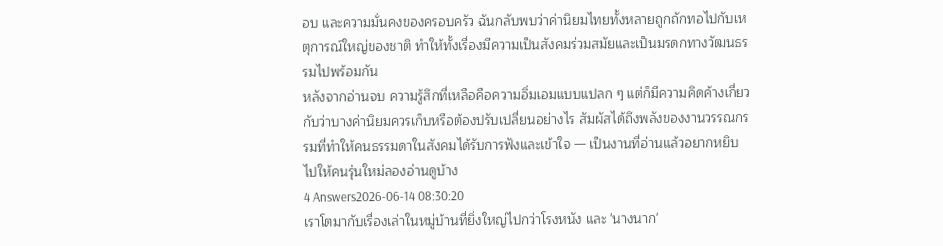อบ และความมั่นคงของครอบครัว ฉันกลับพบว่าค่านิยมไทยทั้งหลายถูกถักทอไปกับเหตุการณ์ใหญ่ของชาติ ทำให้ทั้งเรื่องมีความเป็นสังคมร่วมสมัยและเป็นมรดกทางวัฒนธรรมไปพร้อมกัน
หลังจากอ่านจบ ความรู้สึกที่เหลือคือความอิ่มเอมแบบแปลก ๆ แต่ก็มีความคิดค้างเกี่ยวกับว่าบางค่านิยมควรเก็บหรือต้องปรับเปลี่ยนอย่างไร สัมผัสได้ถึงพลังของงานวรรณกรรมที่ทำให้คนธรรมดาในสังคมได้รับการฟังและเข้าใจ — เป็นงานที่อ่านแล้วอยากหยิบไปให้คนรุ่นใหม่ลองอ่านดูบ้าง
4 Answers2026-06-14 08:30:20
เราโตมากับเรื่องเล่าในหมู่บ้านที่ยิ่งใหญ่ไปกว่าโรงหนัง และ 'นางนาก'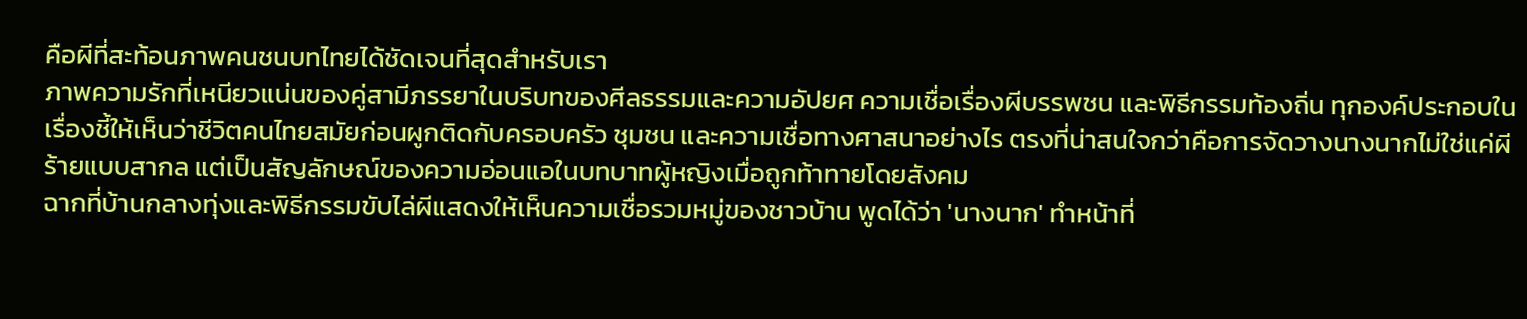คือผีที่สะท้อนภาพคนชนบทไทยได้ชัดเจนที่สุดสำหรับเรา
ภาพความรักที่เหนียวแน่นของคู่สามีภรรยาในบริบทของศีลธรรมและความอัปยศ ความเชื่อเรื่องผีบรรพชน และพิธีกรรมท้องถิ่น ทุกองค์ประกอบในเรื่องชี้ให้เห็นว่าชีวิตคนไทยสมัยก่อนผูกติดกับครอบครัว ชุมชน และความเชื่อทางศาสนาอย่างไร ตรงที่น่าสนใจกว่าคือการจัดวางนางนากไม่ใช่แค่ผีร้ายแบบสากล แต่เป็นสัญลักษณ์ของความอ่อนแอในบทบาทผู้หญิงเมื่อถูกท้าทายโดยสังคม
ฉากที่บ้านกลางทุ่งและพิธีกรรมขับไล่ผีแสดงให้เห็นความเชื่อรวมหมู่ของชาวบ้าน พูดได้ว่า 'นางนาก' ทำหน้าที่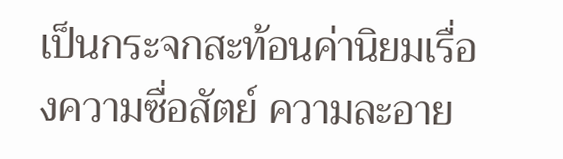เป็นกระจกสะท้อนค่านิยมเรื่องความซื่อสัตย์ ความละอาย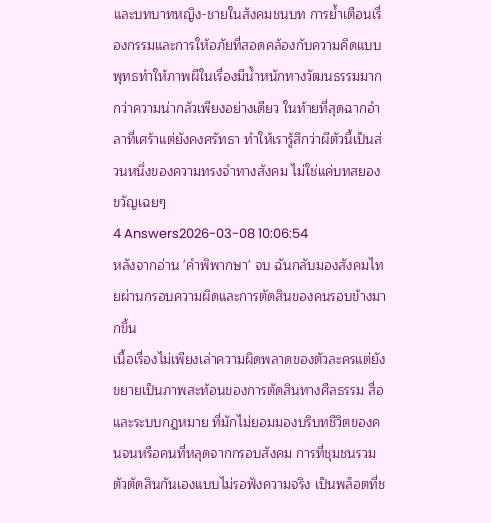และบทบาทหญิง-ชายในสังคมชนบท การย้ำเตือนเรื่องกรรมและการให้อภัยที่สอดคล้องกับความคิดแบบพุทธทำให้ภาพผีในเรื่องมีน้ำหนักทางวัฒนธรรมมากกว่าความน่ากลัวเพียงอย่างเดียว ในท้ายที่สุดฉากอำลาที่เศร้าแต่ยังคงศรัทธา ทำให้เรารู้สึกว่าผีตัวนี้เป็นส่วนหนึ่งของความทรงจำทางสังคม ไม่ใช่แค่บทสยองขวัญเฉยๆ
4 Answers2026-03-08 10:06:54
หลังจากอ่าน 'คำพิพากษา' จบ ฉันกลับมองสังคมไทยผ่านกรอบความผิดและการตัดสินของคนรอบข้างมากขึ้น
เนื้อเรื่องไม่เพียงเล่าความผิดพลาดของตัวละครแต่ยังขยายเป็นภาพสะท้อนของการตัดสินทางศีลธรรม สื่อ และระบบกฎหมาย ที่มักไม่ยอมมองบริบทชีวิตของคนจนหรือคนที่หลุดจากกรอบสังคม การที่ชุมชนรวมตัวตัดสินกันเองแบบไม่รอฟังความจริง เป็นพล็อตที่ช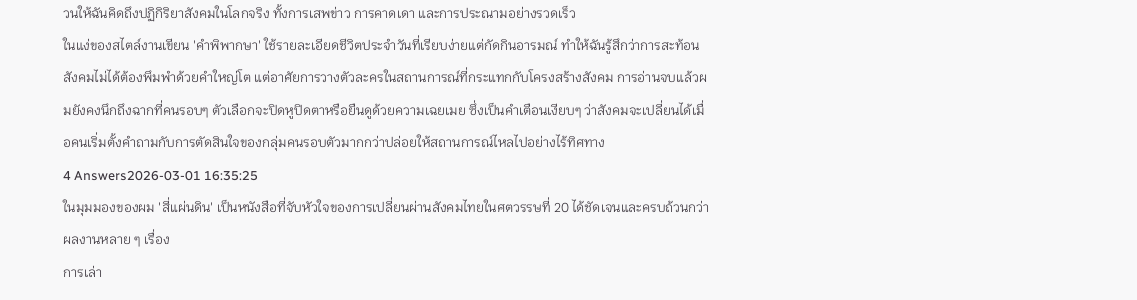วนให้ฉันคิดถึงปฏิกิริยาสังคมในโลกจริง ทั้งการเสพข่าว การคาดเดา และการประณามอย่างรวดเร็ว
ในแง่ของสไตล์งานเขียน 'คำพิพากษา' ใช้รายละเอียดชีวิตประจำวันที่เรียบง่ายแต่กัดกินอารมณ์ ทำให้ฉันรู้สึกว่าการสะท้อนสังคมไม่ได้ต้องพึมพำด้วยคำใหญ่โต แต่อาศัยการวางตัวละครในสถานการณ์ที่กระแทกกับโครงสร้างสังคม การอ่านจบแล้วผมยังคงนึกถึงฉากที่คนรอบๆ ตัวเลือกจะปิดหูปิดตาหรือยืนดูด้วยความเฉยเมย ซึ่งเป็นคำเตือนเงียบๆ ว่าสังคมจะเปลี่ยนได้เมื่อคนเริ่มตั้งคำถามกับการตัดสินใจของกลุ่มคนรอบตัวมากกว่าปล่อยให้สถานการณ์ไหลไปอย่างไร้ทิศทาง
4 Answers2026-03-01 16:35:25
ในมุมมองของผม 'สี่แผ่นดิน' เป็นหนังสือที่จับหัวใจของการเปลี่ยนผ่านสังคมไทยในศตวรรษที่ 20 ได้ชัดเจนและครบถ้วนกว่าผลงานหลาย ๆ เรื่อง
การเล่า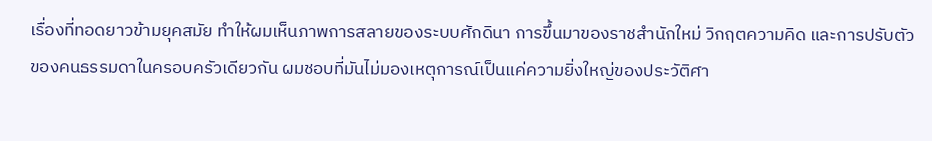เรื่องที่ทอดยาวข้ามยุคสมัย ทำให้ผมเห็นภาพการสลายของระบบศักดินา การขึ้นมาของราชสำนักใหม่ วิกฤตความคิด และการปรับตัวของคนธรรมดาในครอบครัวเดียวกัน ผมชอบที่มันไม่มองเหตุการณ์เป็นแค่ความยิ่งใหญ่ของประวัติศา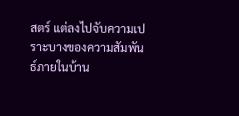สตร์ แต่ลงไปจับความเปราะบางของความสัมพันธ์ภายในบ้าน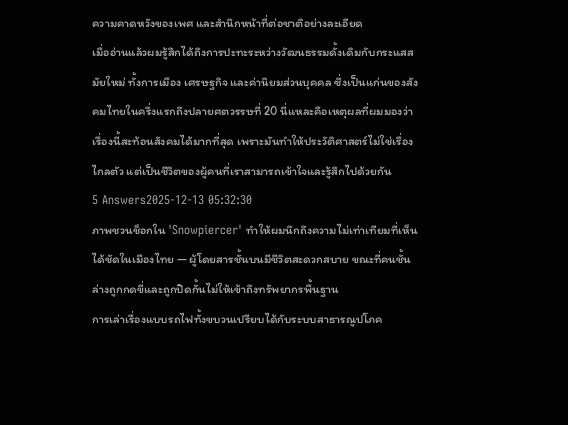ความคาดหวังของเพศ และสำนึกหน้าที่ต่อชาติอย่างละเอียด
เมื่ออ่านแล้วผมรู้สึกได้ถึงการปะทะระหว่างวัฒนธรรมดั้งเดิมกับกระแสสมัยใหม่ ทั้งการเมือง เศรษฐกิจ และค่านิยมส่วนบุคคล ซึ่งเป็นแก่นของสังคมไทยในครึ่งแรกถึงปลายศตวรรษที่ 20 นี่แหละคือเหตุผลที่ผมมองว่าเรื่องนี้สะท้อนสังคมได้มากที่สุด เพราะมันทำให้ประวัติศาสตร์ไม่ใช่เรื่องไกลตัว แต่เป็นชีวิตของผู้คนที่เราสามารถเข้าใจและรู้สึกไปด้วยกัน
5 Answers2025-12-13 05:32:30
ภาพชวนช็อกใน 'Snowpiercer' ทำให้ผมนึกถึงความไม่เท่าเทียมที่เห็นได้ชัดในเมืองไทย — ผู้โดยสารชั้นบนมีชีวิตสะดวกสบาย ขณะที่คนชั้นล่างถูกกดขี่และถูกปิดกั้นไม่ให้เข้าถึงทรัพยากรพื้นฐาน
การเล่าเรื่องแบบรถไฟทั้งขบวนเปรียบได้กับระบบสาธารณูปโภค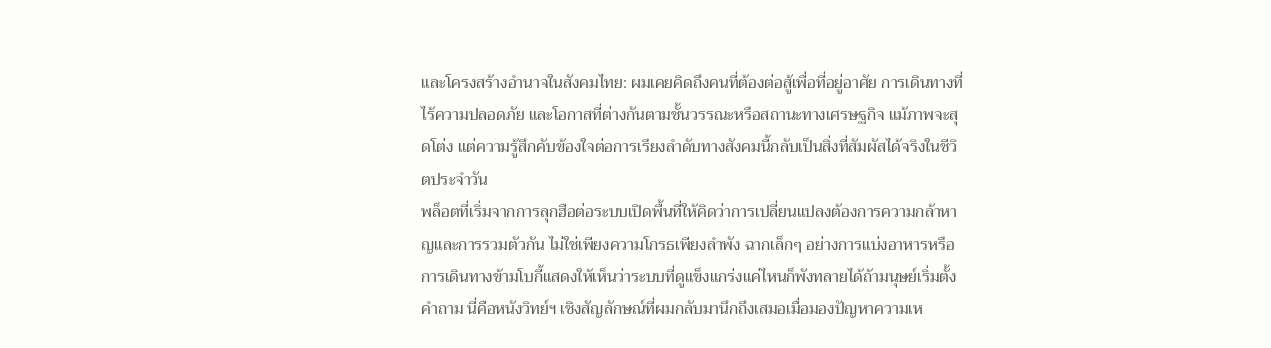และโครงสร้างอำนาจในสังคมไทย: ผมเคยคิดถึงคนที่ต้องต่อสู้เพื่อที่อยู่อาศัย การเดินทางที่ไร้ความปลอดภัย และโอกาสที่ต่างกันตามชั้นวรรณะหรือสถานะทางเศรษฐกิจ แม้ภาพจะสุดโต่ง แต่ความรู้สึกคับข้องใจต่อการเรียงลำดับทางสังคมนี้กลับเป็นสิ่งที่สัมผัสได้จริงในชีวิตประจำวัน
พล็อตที่เริ่มจากการลุกฮือต่อระบบเปิดพื้นที่ให้คิดว่าการเปลี่ยนแปลงต้องการความกล้าหาญและการรวมตัวกัน ไม่ใช่เพียงความโกรธเพียงลำพัง ฉากเล็กๆ อย่างการแบ่งอาหารหรือการเดินทางข้ามโบกี้แสดงให้เห็นว่าระบบที่ดูแข็งแกร่งแค่ไหนก็พังทลายได้ถ้ามนุษย์เริ่มตั้งคำถาม นี่คือหนังวิทย์ฯ เชิงสัญลักษณ์ที่ผมกลับมานึกถึงเสมอเมื่อมองปัญหาความเห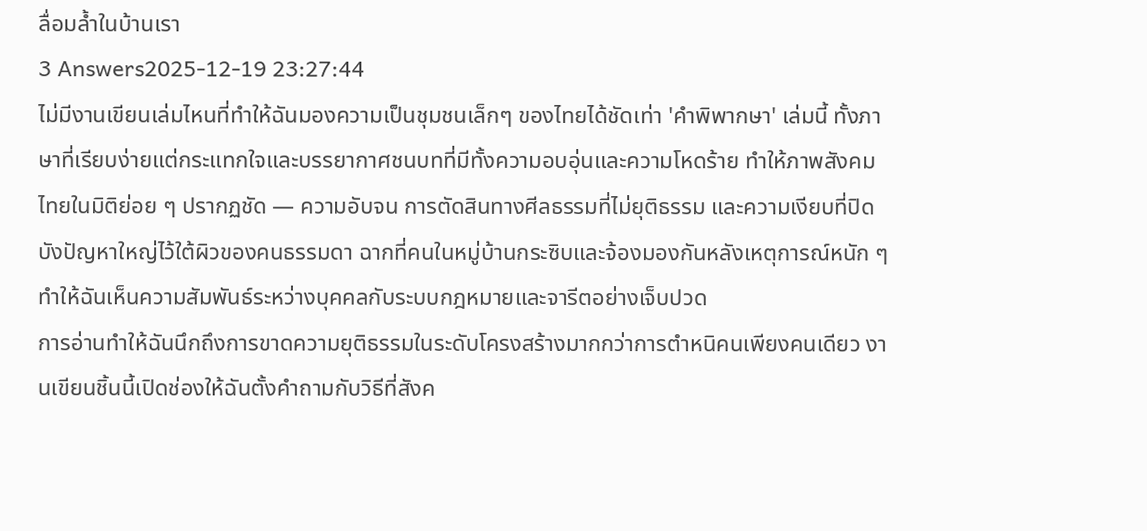ลื่อมล้ำในบ้านเรา
3 Answers2025-12-19 23:27:44
ไม่มีงานเขียนเล่มไหนที่ทำให้ฉันมองความเป็นชุมชนเล็กๆ ของไทยได้ชัดเท่า 'คำพิพากษา' เล่มนี้ ทั้งภาษาที่เรียบง่ายแต่กระแทกใจและบรรยากาศชนบทที่มีทั้งความอบอุ่นและความโหดร้าย ทำให้ภาพสังคมไทยในมิติย่อย ๆ ปรากฏชัด — ความอับจน การตัดสินทางศีลธรรมที่ไม่ยุติธรรม และความเงียบที่ปิดบังปัญหาใหญ่ไว้ใต้ผิวของคนธรรมดา ฉากที่คนในหมู่บ้านกระซิบและจ้องมองกันหลังเหตุการณ์หนัก ๆ ทำให้ฉันเห็นความสัมพันธ์ระหว่างบุคคลกับระบบกฎหมายและจารีตอย่างเจ็บปวด
การอ่านทำให้ฉันนึกถึงการขาดความยุติธรรมในระดับโครงสร้างมากกว่าการตำหนิคนเพียงคนเดียว งานเขียนชิ้นนี้เปิดช่องให้ฉันตั้งคำถามกับวิธีที่สังค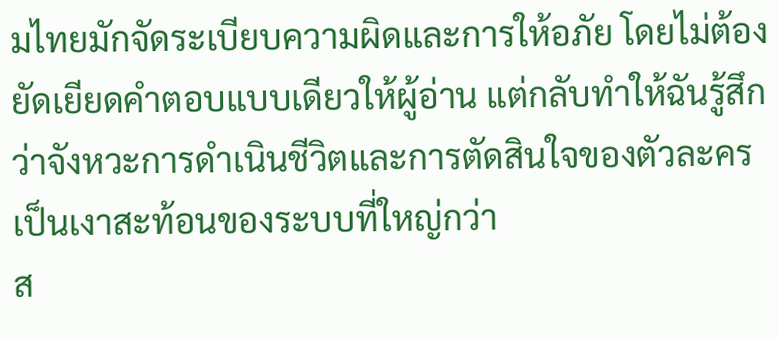มไทยมักจัดระเบียบความผิดและการให้อภัย โดยไม่ต้องยัดเยียดคำตอบแบบเดียวให้ผู้อ่าน แต่กลับทำให้ฉันรู้สึกว่าจังหวะการดำเนินชีวิตและการตัดสินใจของตัวละครเป็นเงาสะท้อนของระบบที่ใหญ่กว่า
ส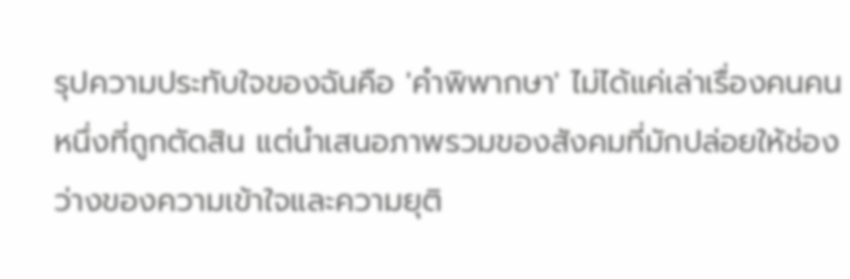รุปความประทับใจของฉันคือ 'คำพิพากษา' ไม่ได้แค่เล่าเรื่องคนคนหนึ่งที่ถูกตัดสิน แต่นำเสนอภาพรวมของสังคมที่มักปล่อยให้ช่องว่างของความเข้าใจและความยุติ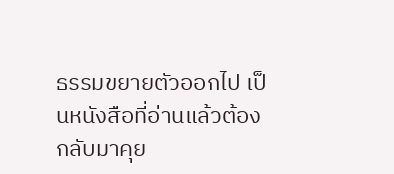ธรรมขยายตัวออกไป เป็นหนังสือที่อ่านแล้วต้องกลับมาคุย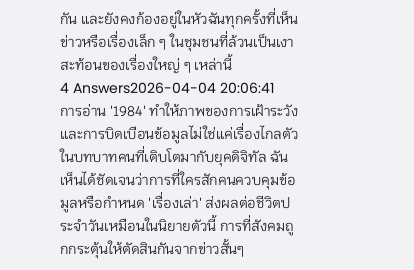กัน และยังคงก้องอยู่ในหัวฉันทุกครั้งที่เห็นข่าวหรือเรื่องเล็ก ๆ ในชุมชนที่ล้วนเป็นเงาสะท้อนของเรื่องใหญ่ ๆ เหล่านี้
4 Answers2026-04-04 20:06:41
การอ่าน '1984' ทำให้ภาพของการเฝ้าระวังและการบิดเบือนข้อมูลไม่ใช่แค่เรื่องไกลตัว
ในบทบาทคนที่เติบโตมากับยุคดิจิทัล ฉันเห็นได้ชัดเจนว่าการที่ใครสักคนควบคุมข้อมูลหรือกำหนด 'เรื่องเล่า' ส่งผลต่อชีวิตประจำวันเหมือนในนิยายตัวนี้ การที่สังคมถูกกระตุ้นให้ตัดสินกันจากข่าวสั้นๆ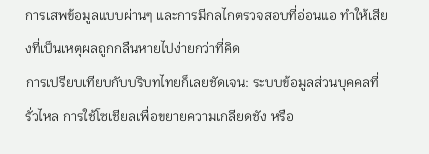การเสพข้อมูลแบบผ่านๆ และการมีกลไกตรวจสอบที่อ่อนแอ ทำให้เสียงที่เป็นเหตุผลถูกกลืนหายไปง่ายกว่าที่คิด
การเปรียบเทียบกับบริบทไทยก็เลยชัดเจน: ระบบข้อมูลส่วนบุคคลที่รั่วไหล การใช้โซเชียลเพื่อขยายความเกลียดชัง หรือ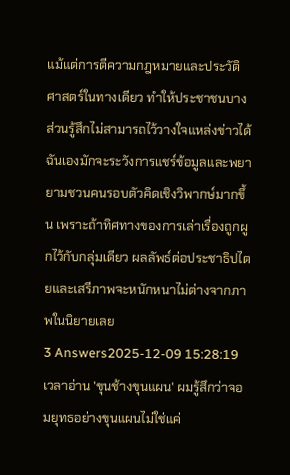แม้แต่การตีความกฎหมายและประวัติศาสตร์ในทางเดียว ทำให้ประชาชนบางส่วนรู้สึกไม่สามารถไว้วางใจแหล่งข่าวได้ ฉันเองมักจะระวังการแชร์ข้อมูลและพยายามชวนคนรอบตัวคิดเชิงวิพากษ์มากขึ้น เพราะถ้าทิศทางของการเล่าเรื่องถูกผูกไว้กับกลุ่มเดียว ผลลัพธ์ต่อประชาธิปไตยและเสรีภาพจะหนักหนาไม่ต่างจากภาพในนิยายเลย
3 Answers2025-12-09 15:28:19
เวลาอ่าน 'ขุนช้างขุนแผน' ผมรู้สึกว่าจอมยุทธอย่างขุนแผนไม่ใช่แค่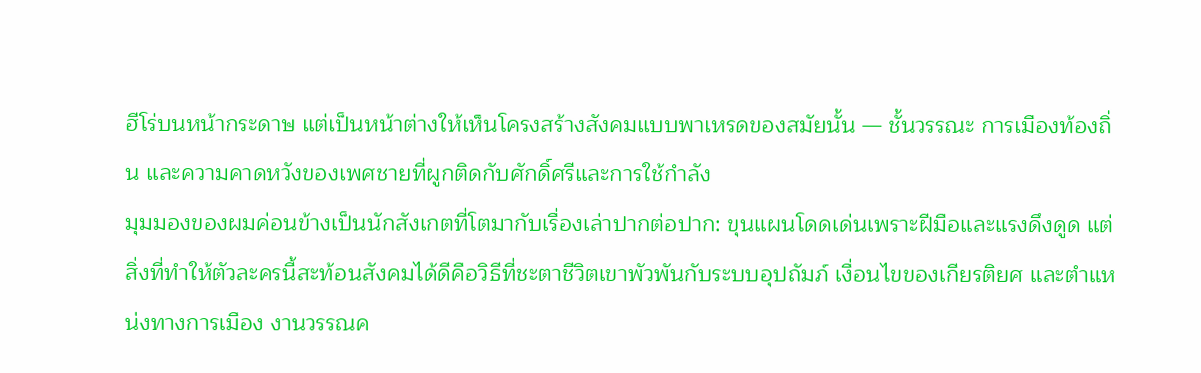ฮีโร่บนหน้ากระดาษ แต่เป็นหน้าต่างให้เห็นโครงสร้างสังคมแบบพาเหรดของสมัยนั้น — ชั้นวรรณะ การเมืองท้องถิ่น และความคาดหวังของเพศชายที่ผูกติดกับศักดิ์ศรีและการใช้กำลัง
มุมมองของผมค่อนข้างเป็นนักสังเกตที่โตมากับเรื่องเล่าปากต่อปาก: ขุนแผนโดดเด่นเพราะฝีมือและแรงดึงดูด แต่สิ่งที่ทำให้ตัวละครนี้สะท้อนสังคมได้ดีคือวิธีที่ชะตาชีวิตเขาพัวพันกับระบบอุปถัมภ์ เงื่อนไขของเกียรติยศ และตำแหน่งทางการเมือง งานวรรณค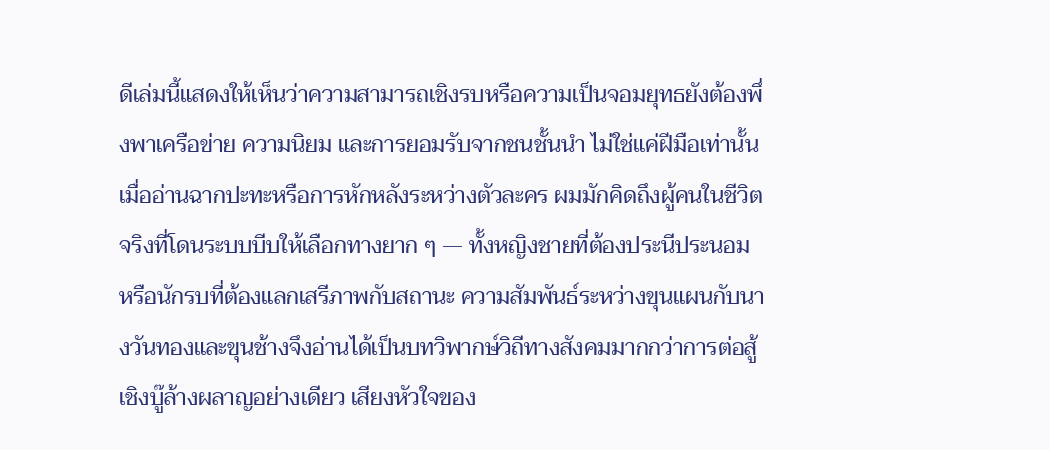ดีเล่มนี้แสดงให้เห็นว่าความสามารถเชิงรบหรือความเป็นจอมยุทธยังต้องพึ่งพาเครือข่าย ความนิยม และการยอมรับจากชนชั้นนำ ไม่ใช่แค่ฝีมือเท่านั้น
เมื่ออ่านฉากปะทะหรือการหักหลังระหว่างตัวละคร ผมมักคิดถึงผู้คนในชีวิตจริงที่โดนระบบบีบให้เลือกทางยาก ๆ — ทั้งหญิงชายที่ต้องประนีประนอม หรือนักรบที่ต้องแลกเสรีภาพกับสถานะ ความสัมพันธ์ระหว่างขุนแผนกับนางวันทองและขุนช้างจึงอ่านได้เป็นบทวิพากษ์วิถีทางสังคมมากกว่าการต่อสู้เชิงบู๊ล้างผลาญอย่างเดียว เสียงหัวใจของ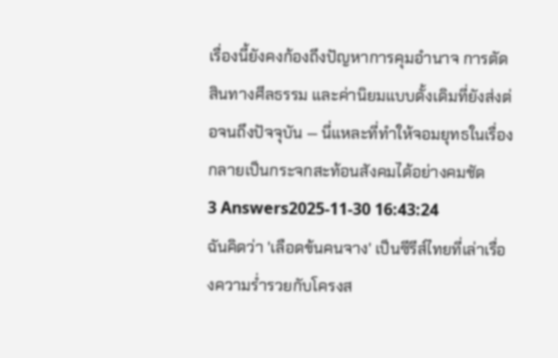เรื่องนี้ยังคงก้องถึงปัญหาการคุมอำนาจ การตัดสินทางศีลธรรม และค่านิยมแบบดั้งเดิมที่ยังส่งต่อจนถึงปัจจุบัน — นี่แหละที่ทำให้จอมยุทธในเรื่องกลายเป็นกระจกสะท้อนสังคมได้อย่างคมชัด
3 Answers2025-11-30 16:43:24
ฉันคิดว่า 'เลือดข้นคนจาง' เป็นซีรีส์ไทยที่เล่าเรื่องความร่ำรวยกับโครงส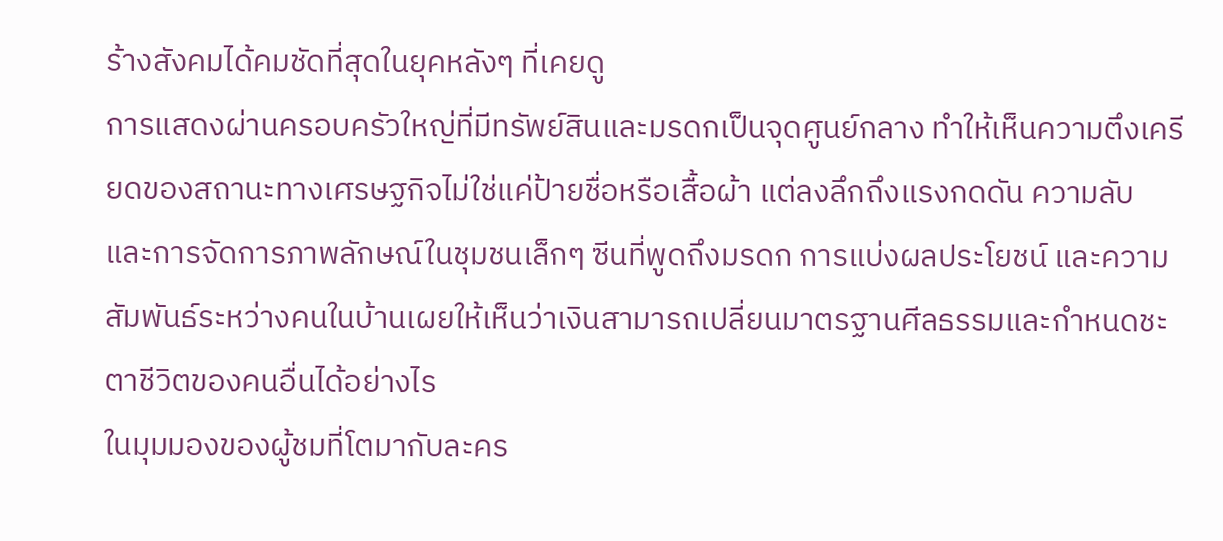ร้างสังคมได้คมชัดที่สุดในยุคหลังๆ ที่เคยดู
การแสดงผ่านครอบครัวใหญ่ที่มีทรัพย์สินและมรดกเป็นจุดศูนย์กลาง ทำให้เห็นความตึงเครียดของสถานะทางเศรษฐกิจไม่ใช่แค่ป้ายชื่อหรือเสื้อผ้า แต่ลงลึกถึงแรงกดดัน ความลับ และการจัดการภาพลักษณ์ในชุมชนเล็กๆ ซีนที่พูดถึงมรดก การแบ่งผลประโยชน์ และความสัมพันธ์ระหว่างคนในบ้านเผยให้เห็นว่าเงินสามารถเปลี่ยนมาตรฐานศีลธรรมและกำหนดชะตาชีวิตของคนอื่นได้อย่างไร
ในมุมมองของผู้ชมที่โตมากับละคร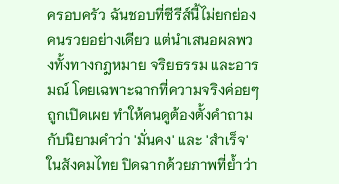ครอบครัว ฉันชอบที่ซีรีส์นี้ไม่ยกย่องคนรวยอย่างเดียว แต่นำเสนอผลพวงทั้งทางกฎหมาย จริยธรรม และอารมณ์ โดยเฉพาะฉากที่ความจริงค่อยๆ ถูกเปิดเผย ทำให้คนดูต้องตั้งคำถามกับนิยามคำว่า 'มั่นคง' และ 'สำเร็จ' ในสังคมไทย ปิดฉากด้วยภาพที่ย้ำว่า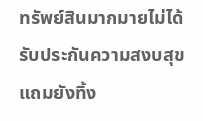ทรัพย์สินมากมายไม่ได้รับประกันความสงบสุข แถมยังทิ้ง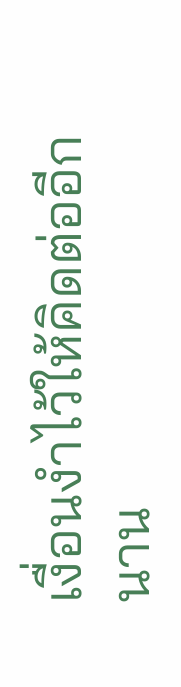เงื่อนงำไว้ให้คิดต่ออีกนาน